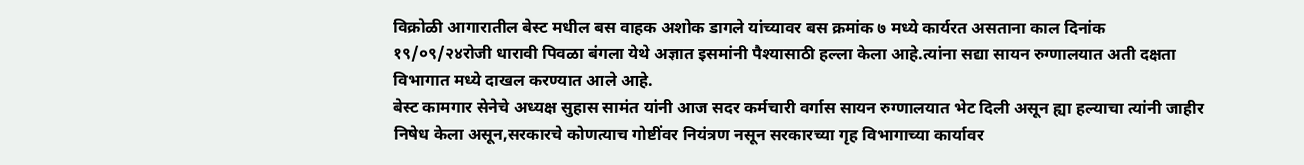विक्रोळी आगारातील बेस्ट मधील बस वाहक अशोक डागले यांच्यावर बस क्रमांक ७ मध्ये कार्यरत असताना काल दिनांक १९/०९/२४रोजी धारावी पिवळा बंगला येथे अज्ञात इसमांनी पैश्यासाठी हल्ला केला आहे.त्यांना सद्या सायन रुग्णालयात अती दक्षता विभागात मध्ये दाखल करण्यात आले आहे.
बेस्ट कामगार सेनेचे अध्यक्ष सुहास सामंत यांनी आज सदर कर्मचारी वर्गास सायन रुग्णालयात भेट दिली असून ह्या हल्याचा त्यांनी जाहीर निषेध केला असून,सरकारचे कोणत्याच गोष्टींवर नियंत्रण नसून सरकारच्या गृह विभागाच्या कार्यावर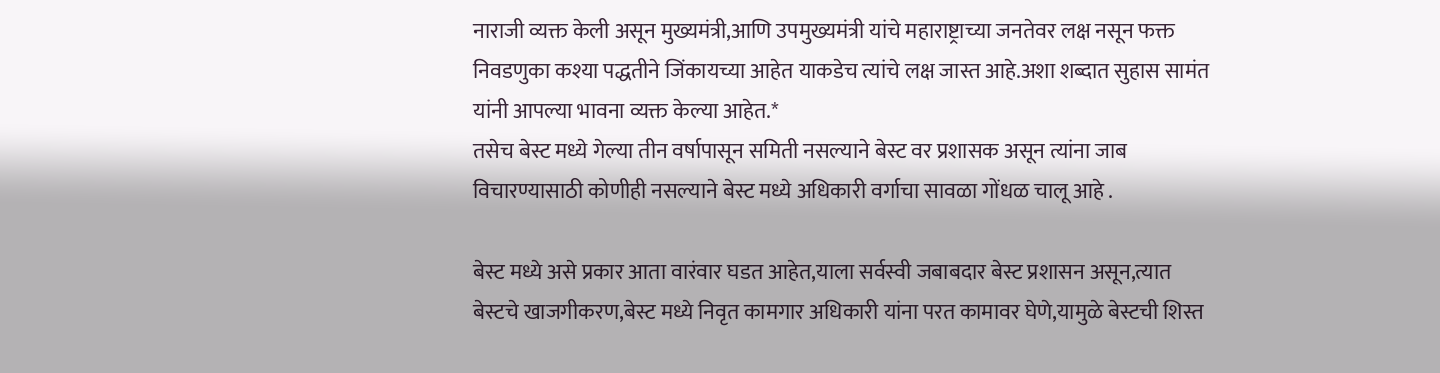नाराजी व्यक्त केली असून मुख्यमंत्री,आणि उपमुख्यमंत्री यांचे महाराष्ट्राच्या जनतेवर लक्ष नसून फक्त निवडणुका कश्या पद्धतीने जिंकायच्या आहेत याकडेच त्यांचे लक्ष जास्त आहे.अशा शब्दात सुहास सामंत यांनी आपल्या भावना व्यक्त केल्या आहेत.*
तसेच बेस्ट मध्ये गेल्या तीन वर्षापासून समिती नसल्याने बेस्ट वर प्रशासक असून त्यांना जाब विचारण्यासाठी कोणीही नसल्याने बेस्ट मध्ये अधिकारी वर्गाचा सावळा गोंधळ चालू आहे .

बेस्ट मध्ये असे प्रकार आता वारंवार घडत आहेत,याला सर्वस्वी जबाबदार बेस्ट प्रशासन असून,त्यात बेस्टचे खाजगीकरण,बेस्ट मध्ये निवृत कामगार अधिकारी यांना परत कामावर घेणे,यामुळे बेस्टची शिस्त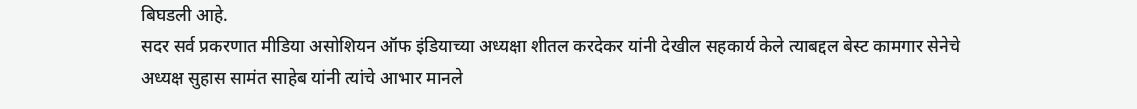बिघडली आहे.
सदर सर्व प्रकरणात मीडिया असोशियन ऑफ इंडियाच्या अध्यक्षा शीतल करदेकर यांनी देखील सहकार्य केले त्याबद्दल बेस्ट कामगार सेनेचे अध्यक्ष सुहास सामंत साहेब यांनी त्यांचे आभार मानले